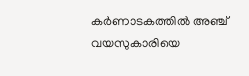കർണാടകത്തിൽ അഞ്ച് വയസുകാരിയെ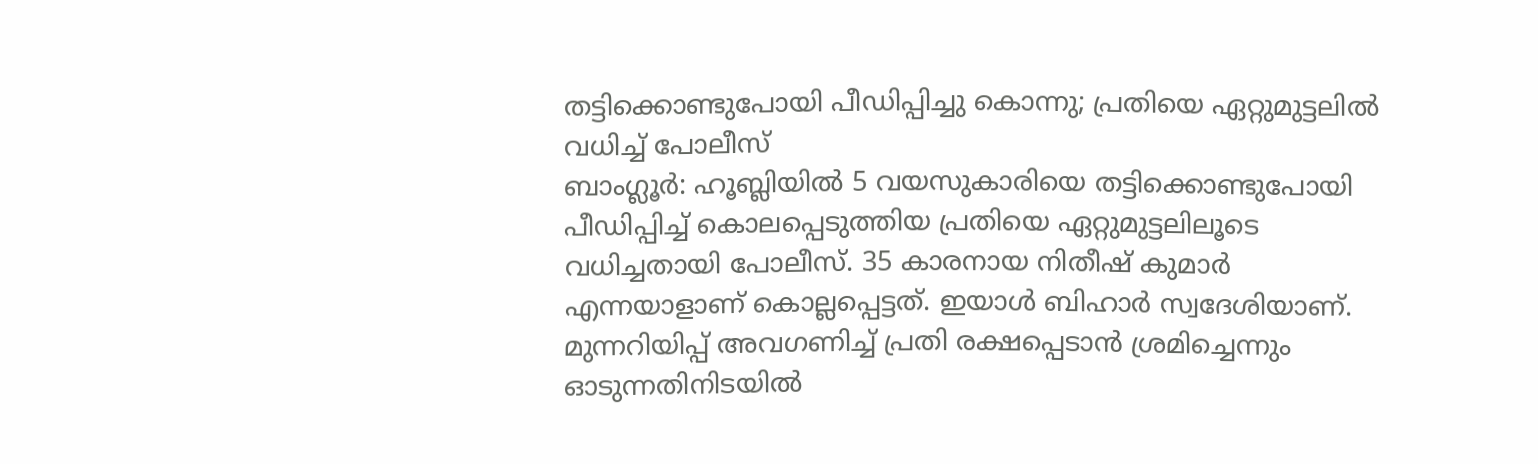തട്ടിക്കൊണ്ടുപോയി പീഡിപ്പിച്ചു കൊന്നു; പ്രതിയെ ഏറ്റുമുട്ടലിൽ വധിച്ച് പോലീസ്
ബാംഗ്ലൂർ: ഹൂബ്ലിയിൽ 5 വയസുകാരിയെ തട്ടിക്കൊണ്ടുപോയി പീഡിപ്പിച്ച് കൊലപ്പെടുത്തിയ പ്രതിയെ ഏറ്റുമുട്ടലിലൂടെ വധിച്ചതായി പോലീസ്. 35 കാരനായ നിതീഷ് കുമാർ എന്നയാളാണ് കൊല്ലപ്പെട്ടത്. ഇയാൾ ബിഹാർ സ്വദേശിയാണ്. മുന്നറിയിപ്പ് അവഗണിച്ച് പ്രതി രക്ഷപ്പെടാൻ ശ്രമിച്ചെന്നും ഓടുന്നതിനിടയിൽ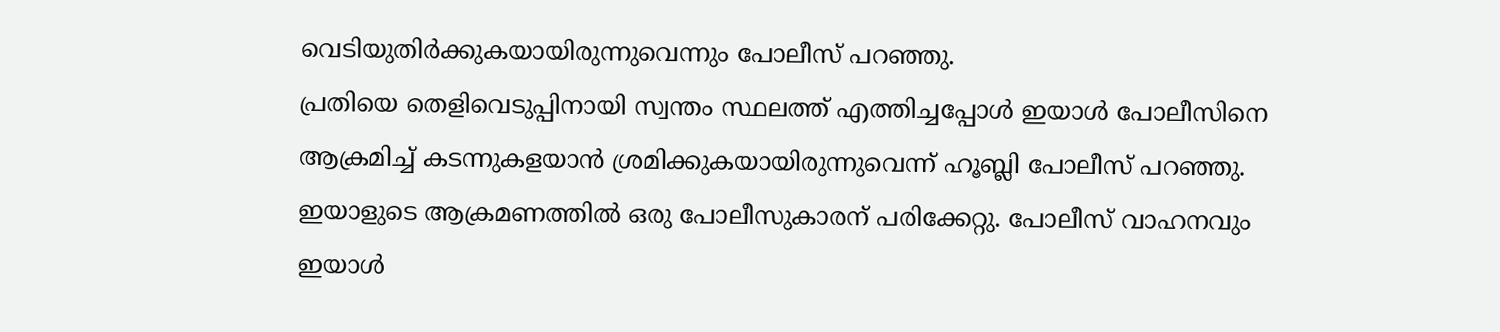വെടിയുതിർക്കുകയായിരുന്നുവെന്നും പോലീസ് പറഞ്ഞു.
പ്രതിയെ തെളിവെടുപ്പിനായി സ്വന്തം സ്ഥലത്ത് എത്തിച്ചപ്പോൾ ഇയാൾ പോലീസിനെ ആക്രമിച്ച് കടന്നുകളയാൻ ശ്രമിക്കുകയായിരുന്നുവെന്ന് ഹൂബ്ലി പോലീസ് പറഞ്ഞു. ഇയാളുടെ ആക്രമണത്തിൽ ഒരു പോലീസുകാരന് പരിക്കേറ്റു. പോലീസ് വാഹനവും ഇയാൾ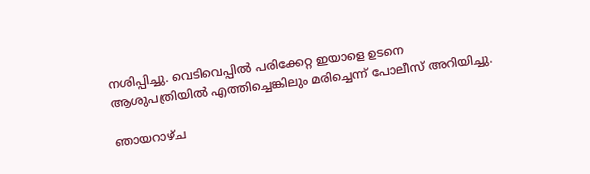നശിപ്പിച്ചു. വെടിവെപ്പിൽ പരിക്കേറ്റ ഇയാളെ ഉടനെ ആശുപത്രിയിൽ എത്തിച്ചെങ്കിലും മരിച്ചെന്ന് പോലീസ് അറിയിച്ചു.

ഞായറാഴ്ച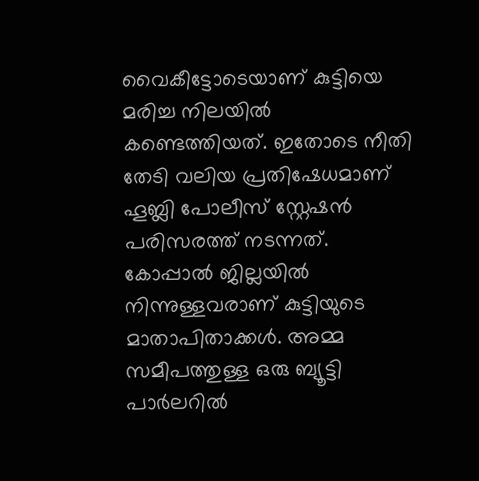വൈകീട്ടോടെയാണ് കുട്ടിയെ മരിച്ച നിലയിൽ കണ്ടെത്തിയത്. ഇതോടെ നീതി തേടി വലിയ പ്രതിഷേധമാണ് ഹൂബ്ലി പോലീസ് സ്റ്റേഷൻ പരിസരത്ത് നടന്നത്. കോപ്പാൽ ജില്ലയിൽ നിന്നുള്ളവരാണ് കുട്ടിയുടെ മാതാപിതാക്കൾ. അമ്മ സമീപത്തുള്ള ഒരു ബ്യൂട്ടി പാർലറിൽ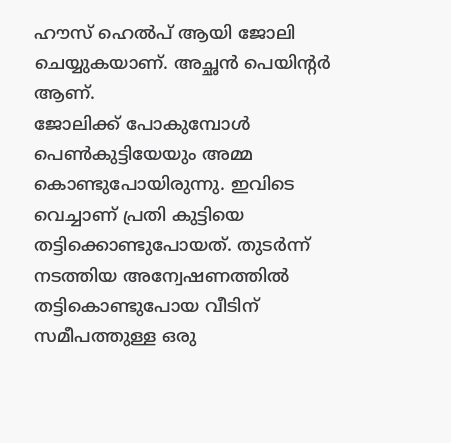ഹൗസ് ഹെൽപ് ആയി ജോലി ചെയ്യുകയാണ്. അച്ഛൻ പെയിന്റർ ആണ്.
ജോലിക്ക് പോകുമ്പോൾ പെൺകുട്ടിയേയും അമ്മ കൊണ്ടുപോയിരുന്നു. ഇവിടെ വെച്ചാണ് പ്രതി കുട്ടിയെ തട്ടിക്കൊണ്ടുപോയത്. തുടർന്ന് നടത്തിയ അന്വേഷണത്തിൽ തട്ടികൊണ്ടുപോയ വീടിന് സമീപത്തുള്ള ഒരു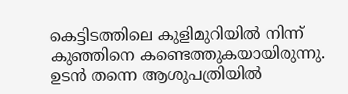കെട്ടിടത്തിലെ കുളിമുറിയിൽ നിന്ന് കുഞ്ഞിനെ കണ്ടെത്തുകയായിരുന്നു. ഉടൻ തന്നെ ആശുപത്രിയിൽ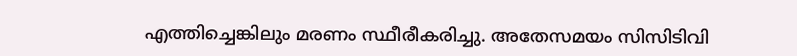എത്തിച്ചെങ്കിലും മരണം സ്ഥീരീകരിച്ചു. അതേസമയം സിസിടിവി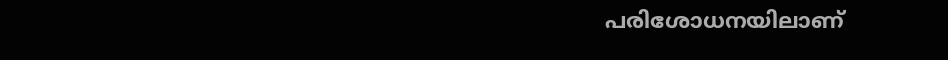പരിശോധനയിലാണ്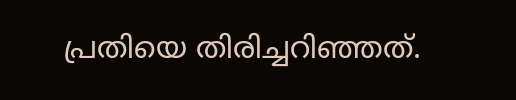പ്രതിയെ തിരിച്ചറിഞ്ഞത്.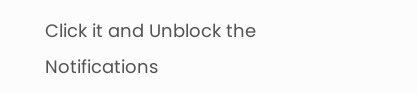Click it and Unblock the Notifications